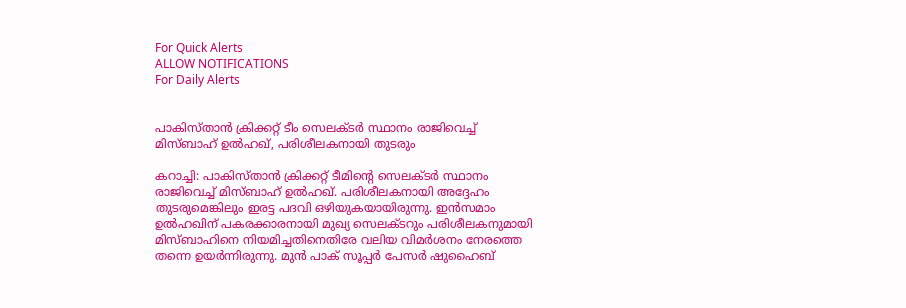For Quick Alerts
ALLOW NOTIFICATIONS
For Daily Alerts


പാകിസ്താന്‍ ക്രിക്കറ്റ് ടീം സെലക്ടര്‍ സ്ഥാനം രാജിവെച്ച് മിസ്ബാഹ് ഉല്‍ഹഖ്, പരിശീലകനായി തുടരും

കറാച്ചി: പാകിസ്താന്‍ ക്രിക്കറ്റ് ടീമിന്റെ സെലക്ടര്‍ സ്ഥാനം രാജിവെച്ച് മിസ്ബാഹ് ഉല്‍ഹഖ്. പരിശീലകനായി അദ്ദേഹം തുടരുമെങ്കിലും ഇരട്ട പദവി ഒഴിയുകയായിരുന്നു. ഇന്‍സമാം ഉല്‍ഹഖിന് പകരക്കാരനായി മുഖ്യ സെലക്ടറും പരിശീലകനുമായി മിസ്ബാഹിനെ നിയമിച്ചതിനെതിരേ വലിയ വിമര്‍ശനം നേരത്തെ തന്നെ ഉയര്‍ന്നിരുന്നു. മുന്‍ പാക് സൂപ്പര്‍ പേസര്‍ ഷുഹൈബ്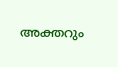അക്തറും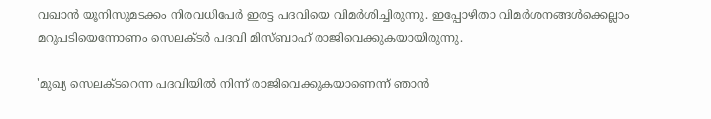വഖാന്‍ യൂനിസുമടക്കം നിരവധിപേര്‍ ഇരട്ട പദവിയെ വിമര്‍ശിച്ചിരുന്നു. ഇപ്പോഴിതാ വിമര്‍ശനങ്ങള്‍ക്കെല്ലാം മറുപടിയെന്നോണം സെലക്ടര്‍ പദവി മിസ്ബാഹ് രാജിവെക്കുകയായിരുന്നു.

'മുഖ്യ സെലക്ടറെന്ന പദവിയില്‍ നിന്ന് രാജിവെക്കുകയാണെന്ന് ഞാന്‍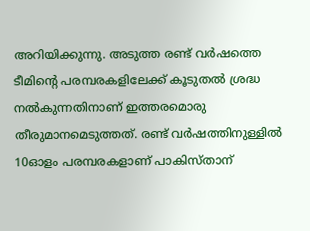അറിയിക്കുന്നു. അടുത്ത രണ്ട് വര്‍ഷത്തെ ടീമിന്റെ പരമ്പരകളിലേക്ക് കൂടുതല്‍ ശ്രദ്ധ നല്‍കുന്നതിനാണ് ഇത്തരമൊരു തീരുമാനമെടുത്തത്. രണ്ട് വര്‍ഷത്തിനുള്ളില്‍ 10ഓളം പരമ്പരകളാണ് പാകിസ്താന്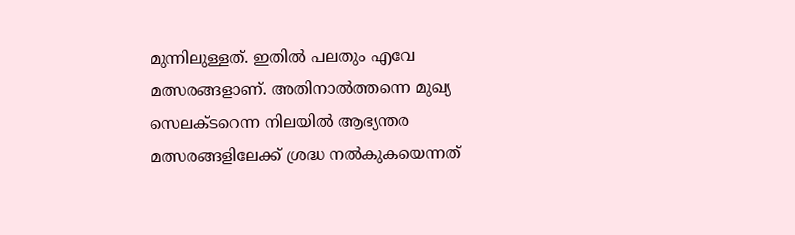മുന്നിലുള്ളത്. ഇതില്‍ പലതും എവേ മത്സരങ്ങളാണ്. അതിനാല്‍ത്തന്നെ മുഖ്യ സെലക്ടറെന്ന നിലയില്‍ ആഭ്യന്തര മത്സരങ്ങളിലേക്ക് ശ്രദ്ധ നല്‍കുകയെന്നത്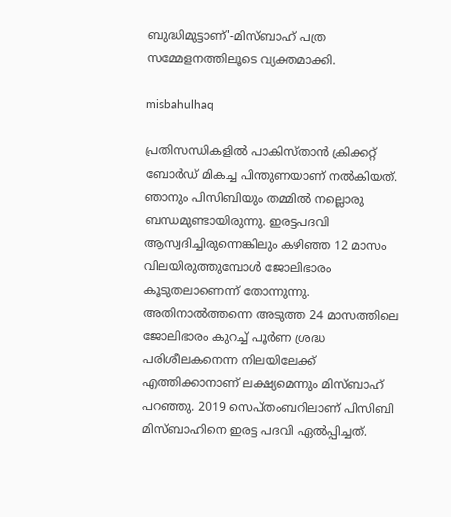ബുദ്ധിമുട്ടാണ്'-മിസ്ബാഹ് പത്ര സമ്മേളനത്തിലൂടെ വ്യക്തമാക്കി.

misbahulhaq

പ്രതിസന്ധികളില്‍ പാകിസ്താന്‍ ക്രിക്കറ്റ് ബോര്‍ഡ് മികച്ച പിന്തുണയാണ് നല്‍കിയത്. ഞാനും പിസിബിയും തമ്മില്‍ നല്ലൊരു ബന്ധമുണ്ടായിരുന്നു. ഇരട്ടപദവി ആസ്വദിച്ചിരുന്നെങ്കിലും കഴിഞ്ഞ 12 മാസം വിലയിരുത്തുമ്പോള്‍ ജോലിഭാരം കൂടുതലാണെന്ന് തോന്നുന്നു. അതിനാല്‍ത്തന്നെ അടുത്ത 24 മാസത്തിലെ ജോലിഭാരം കുറച്ച് പൂര്‍ണ ശ്രദ്ധ പരിശീലകനെന്ന നിലയിലേക്ക് എത്തിക്കാനാണ് ലക്ഷ്യമെന്നും മിസ്ബാഹ് പറഞ്ഞു. 2019 സെപ്തംബറിലാണ് പിസിബി മിസ്ബാഹിനെ ഇരട്ട പദവി ഏല്‍പ്പിച്ചത്.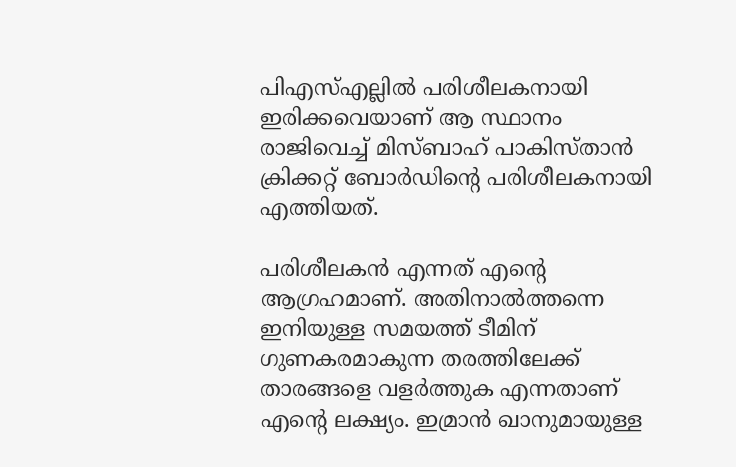പിഎസ്എല്ലില്‍ പരിശീലകനായി ഇരിക്കവെയാണ് ആ സ്ഥാനം രാജിവെച്ച് മിസ്ബാഹ് പാകിസ്താന്‍ ക്രിക്കറ്റ് ബോര്‍ഡിന്റെ പരിശീലകനായി എത്തിയത്.

പരിശീലകന്‍ എന്നത് എന്റെ ആഗ്രഹമാണ്. അതിനാല്‍ത്തന്നെ ഇനിയുള്ള സമയത്ത് ടീമിന് ഗുണകരമാകുന്ന തരത്തിലേക്ക് താരങ്ങളെ വളര്‍ത്തുക എന്നതാണ് എന്റെ ലക്ഷ്യം. ഇമ്രാന്‍ ഖാനുമായുള്ള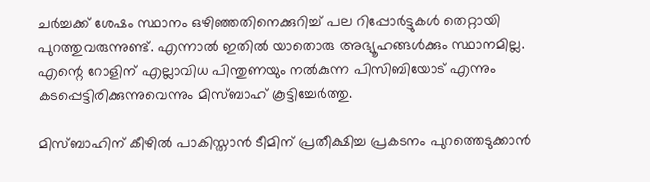ചര്‍ച്ചക്ക് ശേഷം സ്ഥാനം ഒഴിഞ്ഞതിനെക്കുറിച്ച് പല റിപ്പോര്‍ട്ടുകള്‍ തെറ്റായി പുറത്തുവരുന്നുണ്ട്. എന്നാല്‍ ഇതില്‍ യാതൊരു അഭ്യൂഹങ്ങള്‍ക്കും സ്ഥാനമില്ല. എന്റെ റോളിന് എല്ലാവിധ പിന്തുണയും നല്‍കുന്ന പിസിബിയോട് എന്നും കടപ്പെട്ടിരിക്കുന്നുവെന്നും മിസ്ബാഹ് കൂട്ടിച്ചേര്‍ത്തു.

മിസ്ബാഹിന് കീഴില്‍ പാകിസ്താന്‍ ടീമിന് പ്രതീക്ഷിച്ച പ്രകടനം പുറത്തെടുക്കാന്‍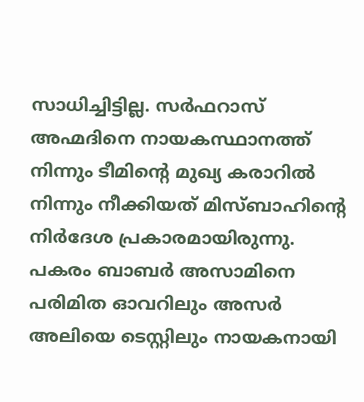സാധിച്ചിട്ടില്ല. സര്‍ഫറാസ് അഹ്മദിനെ നായകസ്ഥാനത്ത് നിന്നും ടീമിന്റെ മുഖ്യ കരാറില്‍ നിന്നും നീക്കിയത് മിസ്ബാഹിന്റെ നിര്‍ദേശ പ്രകാരമായിരുന്നു. പകരം ബാബര്‍ അസാമിനെ പരിമിത ഓവറിലും അസര്‍ അലിയെ ടെസ്റ്റിലും നായകനായി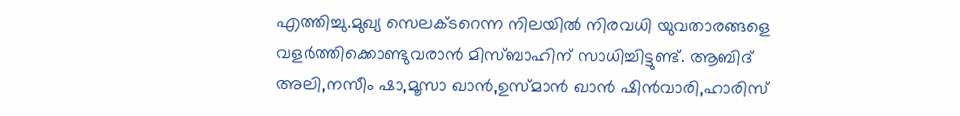എത്തിച്ചു.മുഖ്യ സെലക്ടറെന്ന നിലയില്‍ നിരവധി യുവതാരങ്ങളെ വളര്‍ത്തിക്കൊണ്ടുവരാന്‍ മിസ്ബാഹിന് സാധിച്ചിട്ടുണ്ട്. ആബിദ് അലി,നസീം ഷാ,മൂസാ ഖാന്‍,ഉസ്മാന്‍ ഖാന്‍ ഷിന്‍വാരി,ഹാരിസ്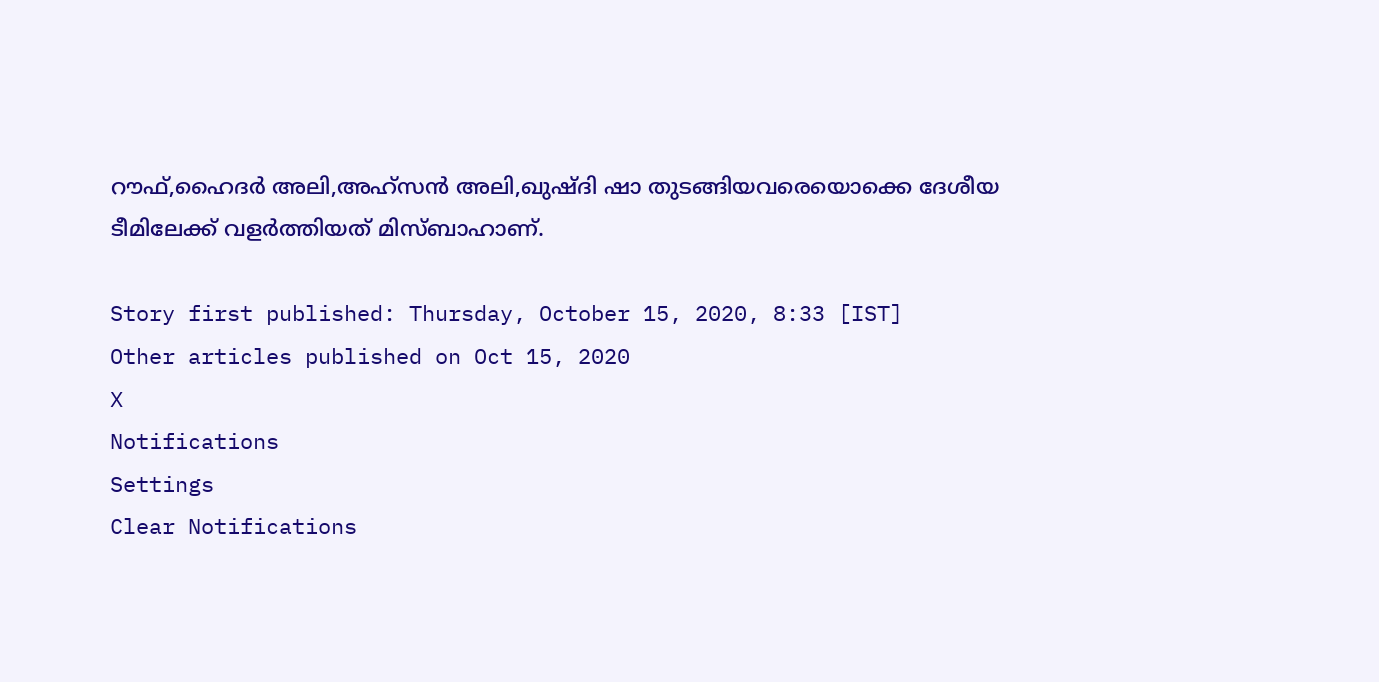റൗഫ്,ഹൈദര്‍ അലി,അഹ്‌സന്‍ അലി,ഖുഷ്ദി ഷാ തുടങ്ങിയവരെയൊക്കെ ദേശീയ ടീമിലേക്ക് വളര്‍ത്തിയത് മിസ്ബാഹാണ്.

Story first published: Thursday, October 15, 2020, 8:33 [IST]
Other articles published on Oct 15, 2020
X
Notifications
Settings
Clear Notifications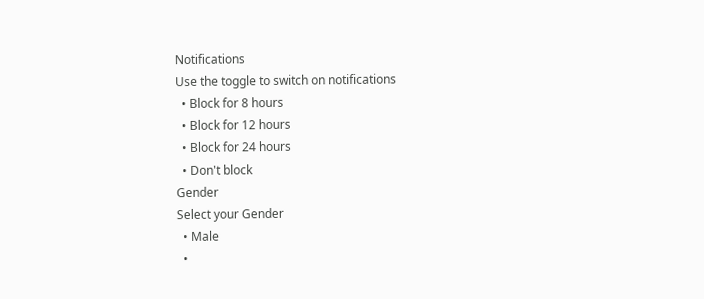Notifications
Use the toggle to switch on notifications
  • Block for 8 hours
  • Block for 12 hours
  • Block for 24 hours
  • Don't block
Gender
Select your Gender
  • Male
  •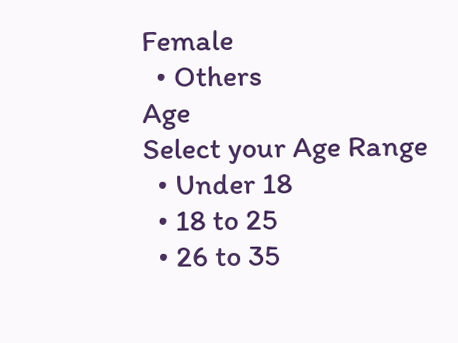Female
  • Others
Age
Select your Age Range
  • Under 18
  • 18 to 25
  • 26 to 35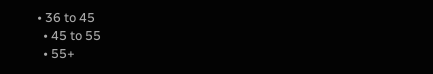• 36 to 45
  • 45 to 55
  • 55+